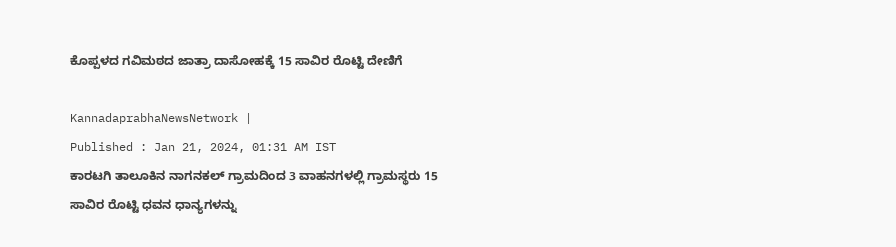ಕೊಪ್ಪಳದ ಗವಿಮಠದ ಜಾತ್ರಾ ದಾಸೋಹಕ್ಕೆ 15 ಸಾವಿರ ರೊಟ್ಟಿ ದೇಣಿಗೆ

KannadaprabhaNewsNetwork |
Published : Jan 21, 2024, 01:31 AM IST
ಕಾರಟಗಿ ತಾಲೂಕಿನ ನಾಗನಕಲ್‌ ಗ್ರಾಮದಿಂದ 3 ವಾಹನಗಳಲ್ಲಿ ಗ್ರಾಮಸ್ಥರು 15 ಸಾವಿರ ರೊಟ್ಟಿ ಧವನ ಧಾನ್ಯಗಳನ್ನು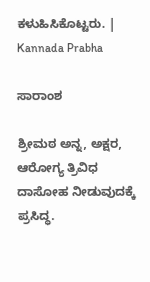ಕಳುಹಿಸಿಕೊಟ್ಟರು. | Kannada Prabha

ಸಾರಾಂಶ

ಶ್ರೀಮಠ ಅನ್ನ, ಅಕ್ಷರ, ಆರೋಗ್ಯ ತ್ರಿವಿಧ ದಾಸೋಹ ನೀಡುವುದಕ್ಕೆ ಪ್ರಸಿದ್ಧ.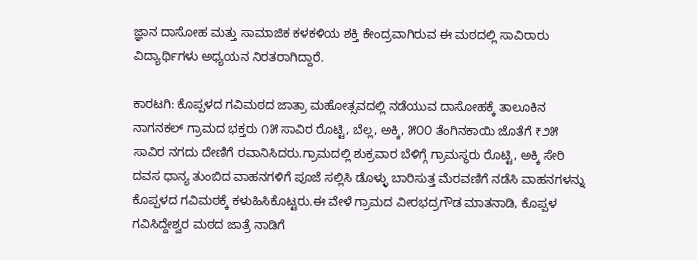ಜ್ಞಾನ ದಾಸೋಹ ಮತ್ತು ಸಾಮಾಜಿಕ ಕಳಕಳಿಯ ಶಕ್ತಿ ಕೇಂದ್ರವಾಗಿರುವ ಈ ಮಠದಲ್ಲಿ ಸಾವಿರಾರು ವಿದ್ಯಾರ್ಥಿಗಳು ಅಧ್ಯಯನ ನಿರತರಾಗಿದ್ದಾರೆ.

ಕಾರಟಗಿ: ಕೊಪ್ಪಳದ ಗವಿಮಠದ ಜಾತ್ರಾ ಮಹೋತ್ಸವದಲ್ಲಿ ನಡೆಯುವ ದಾಸೋಹಕ್ಕೆ ತಾಲೂಕಿನ ನಾಗನಕಲ್ ಗ್ರಾಮದ ಭಕ್ತರು ೧೫ ಸಾವಿರ ರೊಟ್ಟಿ, ಬೆಲ್ಲ, ಅಕ್ಕಿ, ೫೦೦ ತೆಂಗಿನಕಾಯಿ ಜೊತೆಗೆ ₹೨೫ ಸಾವಿರ ನಗದು ದೇಣಿಗೆ ರವಾನಿಸಿದರು.ಗ್ರಾಮದಲ್ಲಿ ಶುಕ್ರವಾರ ಬೆಳಿಗ್ಗೆ ಗ್ರಾಮಸ್ಥರು ರೊಟ್ಟಿ, ಅಕ್ಕಿ ಸೇರಿ ದವಸ ಧಾನ್ಯ ತುಂಬಿದ ವಾಹನಗಳಿಗೆ ಪೂಜೆ ಸಲ್ಲಿಸಿ ಡೊಳ್ಳು ಬಾರಿಸುತ್ತ ಮೆರವಣಿಗೆ ನಡೆಸಿ ವಾಹನಗಳನ್ನು ಕೊಪ್ಪಳದ ಗವಿಮಠಕ್ಕೆ ಕಳುಹಿಸಿಕೊಟ್ಟರು.ಈ ವೇಳೆ ಗ್ರಾಮದ ವೀರಭದ್ರಗೌಡ ಮಾತನಾಡಿ, ಕೊಪ್ಪಳ ಗವಿಸಿದ್ದೇಶ್ವರ ಮಠದ ಜಾತ್ರೆ ನಾಡಿಗೆ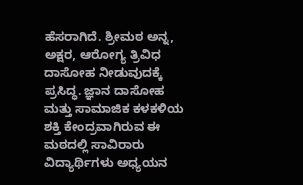ಹೆಸರಾಗಿದೆ. ಶ್ರೀಮಠ ಅನ್ನ, ಅಕ್ಷರ, ಆರೋಗ್ಯ ತ್ರಿವಿಧ ದಾಸೋಹ ನೀಡುವುದಕ್ಕೆ ಪ್ರಸಿದ್ಧ. ಜ್ಞಾನ ದಾಸೋಹ ಮತ್ತು ಸಾಮಾಜಿಕ ಕಳಕಳಿಯ ಶಕ್ತಿ ಕೇಂದ್ರವಾಗಿರುವ ಈ ಮಠದಲ್ಲಿ ಸಾವಿರಾರು ವಿದ್ಯಾರ್ಥಿಗಳು ಅಧ್ಯಯನ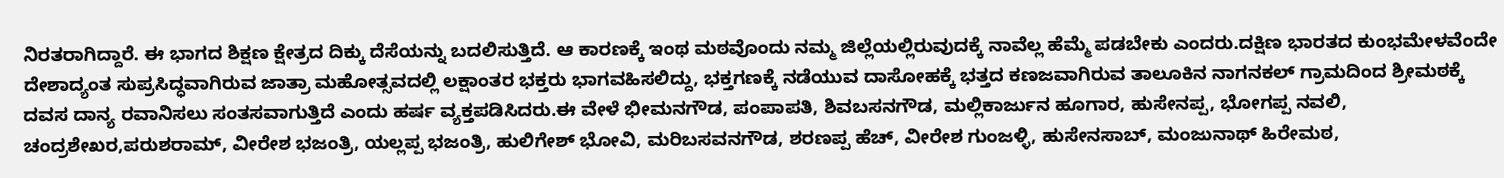ನಿರತರಾಗಿದ್ದಾರೆ. ಈ ಭಾಗದ ಶಿಕ್ಷಣ ಕ್ಷೇತ್ರದ ದಿಕ್ಕು ದೆಸೆಯನ್ನು ಬದಲಿಸುತ್ತಿದೆ. ಆ ಕಾರಣಕ್ಕೆ ಇಂಥ ಮಠವೊಂದು ನಮ್ಮ ಜಿಲ್ಲೆಯಲ್ಲಿರುವುದಕ್ಕೆ ನಾವೆಲ್ಲ ಹೆಮ್ಮೆ ಪಡಬೇಕು ಎಂದರು.ದಕ್ಷಿಣ ಭಾರತದ ಕುಂಭಮೇಳವೆಂದೇ ದೇಶಾದ್ಯಂತ ಸುಪ್ರಸಿದ್ಧವಾಗಿರುವ ಜಾತ್ರಾ ಮಹೋತ್ಸವದಲ್ಲಿ ಲಕ್ಷಾಂತರ ಭಕ್ತರು ಭಾಗವಹಿಸಲಿದ್ದು, ಭಕ್ತಗಣಕ್ಕೆ ನಡೆಯುವ ದಾಸೋಹಕ್ಕೆ ಭತ್ತದ ಕಣಜವಾಗಿರುವ ತಾಲೂಕಿನ ನಾಗನಕಲ್ ಗ್ರಾಮದಿಂದ ಶ್ರೀಮಠಕ್ಕೆ ದವಸ ದಾನ್ಯ ರವಾನಿಸಲು ಸಂತಸವಾಗುತ್ತಿದೆ ಎಂದು ಹರ್ಷ ವ್ಯಕ್ತಪಡಿಸಿದರು.ಈ ವೇಳೆ ಭೀಮನಗೌಡ, ಪಂಪಾಪತಿ, ಶಿವಬಸನಗೌಡ, ಮಲ್ಲಿಕಾರ್ಜುನ ಹೂಗಾರ, ಹುಸೇನಪ್ಪ, ಭೋಗಪ್ಪ ನವಲಿ, ಚಂದ್ರಶೇಖರ,ಪರುಶರಾಮ್, ವೀರೇಶ ಭಜಂತ್ರಿ, ಯಲ್ಲಪ್ಪ ಭಜಂತ್ರಿ, ಹುಲಿಗೇಶ್ ಭೋವಿ, ಮರಿಬಸವನಗೌಡ, ಶರಣಪ್ಪ ಹೆಚ್, ವೀರೇಶ ಗುಂಜಳ್ಳಿ, ಹುಸೇನಸಾಬ್, ಮಂಜುನಾಥ್ ಹಿರೇಮಠ,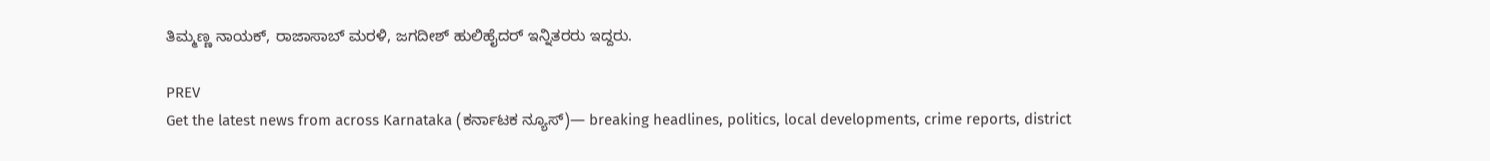ತಿಮ್ಮಣ್ಣ ನಾಯಕ್, ರಾಜಾಸಾಬ್ ಮರಳಿ, ಜಗದೀಶ್ ಹುಲಿಹೈದರ್ ಇನ್ನಿತರರು ಇದ್ದರು.

PREV
Get the latest news from across Karnataka (ಕರ್ನಾಟಕ ನ್ಯೂಸ್)— breaking headlines, politics, local developments, crime reports, district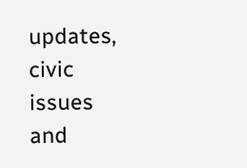updates, civic issues and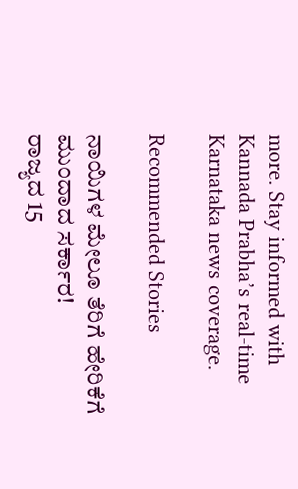more. Stay informed with Kannada Prabha’s real‑time Karnataka news coverage.

Recommended Stories

ನಾಯಿಗಳ ಮೇಲೂ ತೆರಿಗೆ ಹೇರಿಕೆಗೆ ಮುಂದಾದ ಸರ್ಕಾರ!
ರಾಜ್ಯದ 15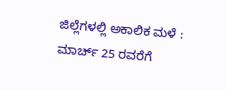ಜಿಲ್ಲೆಗಳಲ್ಲಿ ಅಕಾಲಿಕ ಮಳೆ : ಮಾರ್ಚ್ 25 ರವರೆಗೆ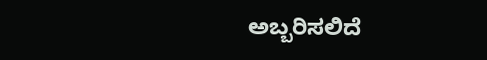ಅಬ್ಬರಿಸಲಿದೆ